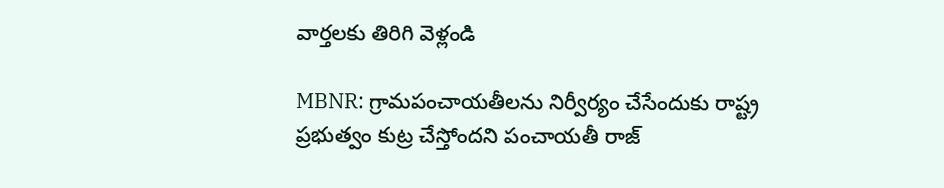వార్తలకు తిరిగి వెళ్లండి

MBNR: గ్రామపంచాయతీలను నిర్వీర్యం చేసేందుకు రాష్ట్ర ప్రభుత్వం కుట్ర చేస్తోందని పంచాయతీ రాజ్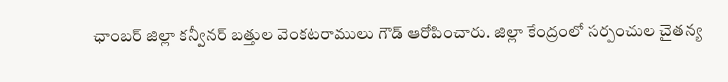ఛాంబర్ జిల్లా కన్వీనర్ బత్తుల వెంకటరాములు గౌడ్ ఆరోపించారు. జిల్లా కేంద్రంలో సర్పంచుల చైతన్య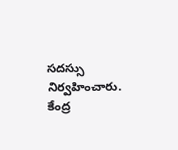సదస్సు నిర్వహించారు.
కేంద్ర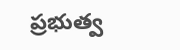ప్రభుత్వ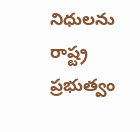నిధులను రాష్ట్ర ప్రభుత్వం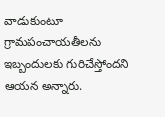వాడుకుంటూ గ్రామపంచాయతీలను ఇబ్బందులకు గురిచేస్తోందని ఆయన అన్నారు.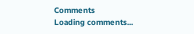Comments
Loading comments...